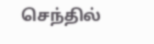செந்தில்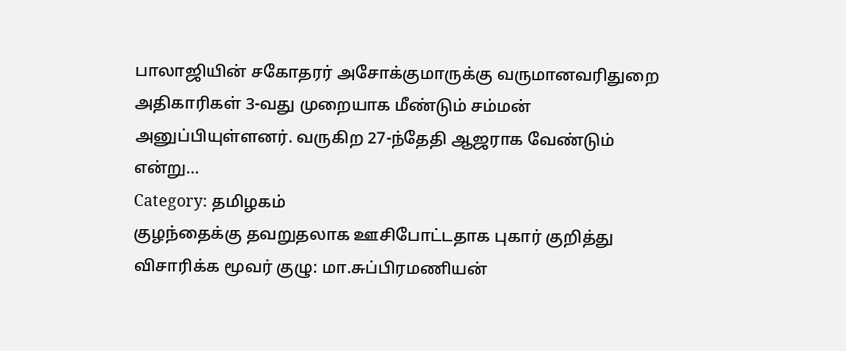பாலாஜியின் சகோதரர் அசோக்குமாருக்கு வருமானவரிதுறை அதிகாரிகள் 3-வது முறையாக மீண்டும் சம்மன் அனுப்பியுள்ளனர். வருகிற 27-ந்தேதி ஆஜராக வேண்டும் என்று…
Category: தமிழகம்
குழந்தைக்கு தவறுதலாக ஊசிபோட்டதாக புகார் குறித்து விசாரிக்க மூவர் குழு: மா.சுப்பிரமணியன்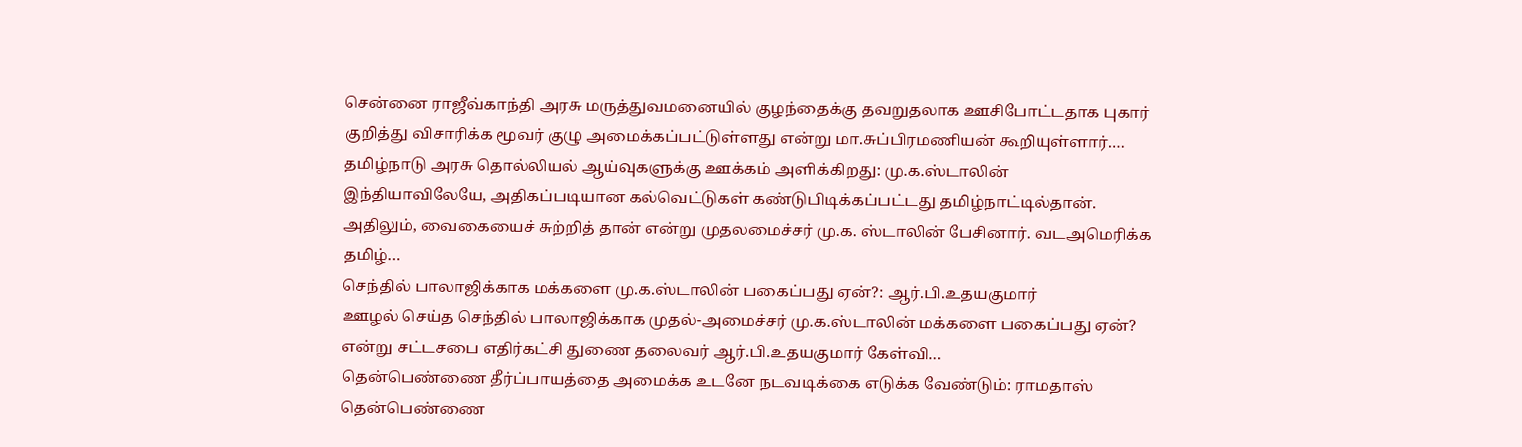சென்னை ராஜீவ்காந்தி அரசு மருத்துவமனையில் குழந்தைக்கு தவறுதலாக ஊசிபோட்டதாக புகார் குறித்து விசாரிக்க மூவர் குழு அமைக்கப்பட்டுள்ளது என்று மா.சுப்பிரமணியன் கூறியுள்ளார்.…
தமிழ்நாடு அரசு தொல்லியல் ஆய்வுகளுக்கு ஊக்கம் அளிக்கிறது: மு.க.ஸ்டாலின்
இந்தியாவிலேயே, அதிகப்படியான கல்வெட்டுகள் கண்டுபிடிக்கப்பட்டது தமிழ்நாட்டில்தான். அதிலும், வைகையைச் சுற்றித் தான் என்று முதலமைச்சர் மு.க. ஸ்டாலின் பேசினார். வடஅமெரிக்க தமிழ்…
செந்தில் பாலாஜிக்காக மக்களை மு.க.ஸ்டாலின் பகைப்பது ஏன்?: ஆர்.பி.உதயகுமார்
ஊழல் செய்த செந்தில் பாலாஜிக்காக முதல்-அமைச்சர் மு.க.ஸ்டாலின் மக்களை பகைப்பது ஏன்? என்று சட்டசபை எதிர்கட்சி துணை தலைவர் ஆர்.பி.உதயகுமார் கேள்வி…
தென்பெண்ணை தீர்ப்பாயத்தை அமைக்க உடனே நடவடிக்கை எடுக்க வேண்டும்: ராமதாஸ்
தென்பெண்ணை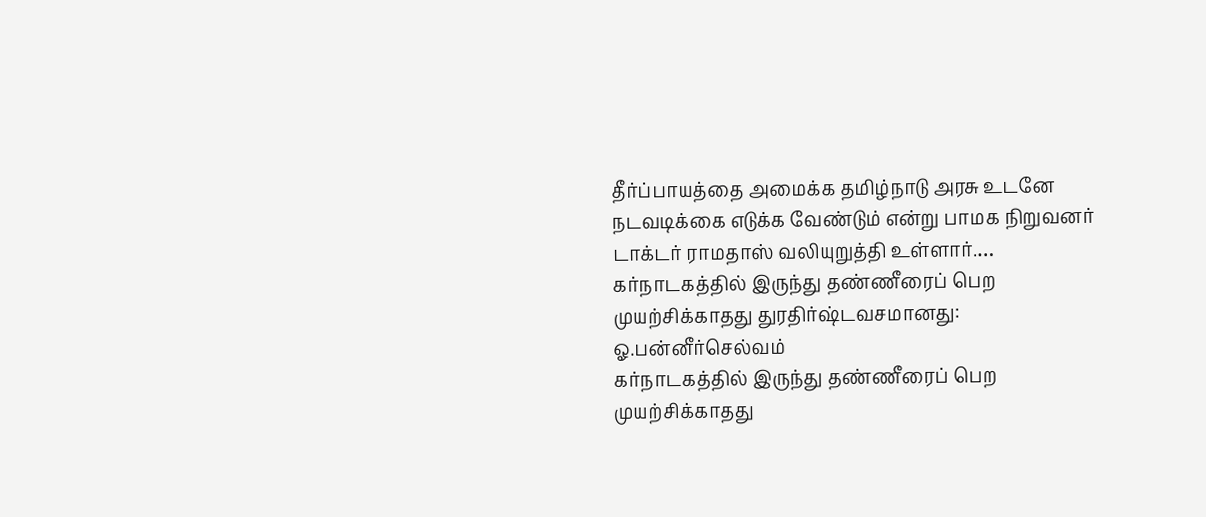தீர்ப்பாயத்தை அமைக்க தமிழ்நாடு அரசு உடனே நடவடிக்கை எடுக்க வேண்டும் என்று பாமக நிறுவனர் டாக்டர் ராமதாஸ் வலியுறுத்தி உள்ளார்.…
கர்நாடகத்தில் இருந்து தண்ணீரைப் பெற முயற்சிக்காதது துரதிர்ஷ்டவசமானது: ஓ.பன்னீர்செல்வம்
கர்நாடகத்தில் இருந்து தண்ணீரைப் பெற முயற்சிக்காதது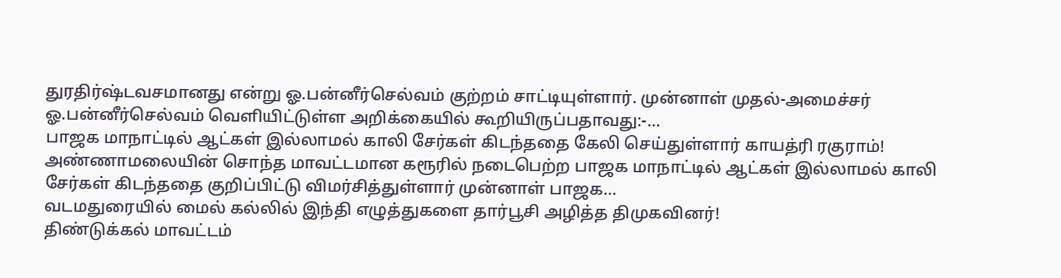துரதிர்ஷ்டவசமானது என்று ஓ.பன்னீர்செல்வம் குற்றம் சாட்டியுள்ளார். முன்னாள் முதல்-அமைச்சர் ஓ.பன்னீர்செல்வம் வெளியிட்டுள்ள அறிக்கையில் கூறியிருப்பதாவது:-…
பாஜக மாநாட்டில் ஆட்கள் இல்லாமல் காலி சேர்கள் கிடந்ததை கேலி செய்துள்ளார் காயத்ரி ரகுராம்!
அண்ணாமலையின் சொந்த மாவட்டமான கரூரில் நடைபெற்ற பாஜக மாநாட்டில் ஆட்கள் இல்லாமல் காலி சேர்கள் கிடந்ததை குறிப்பிட்டு விமர்சித்துள்ளார் முன்னாள் பாஜக…
வடமதுரையில் மைல் கல்லில் இந்தி எழுத்துகளை தார்பூசி அழித்த திமுகவினர்!
திண்டுக்கல் மாவட்டம்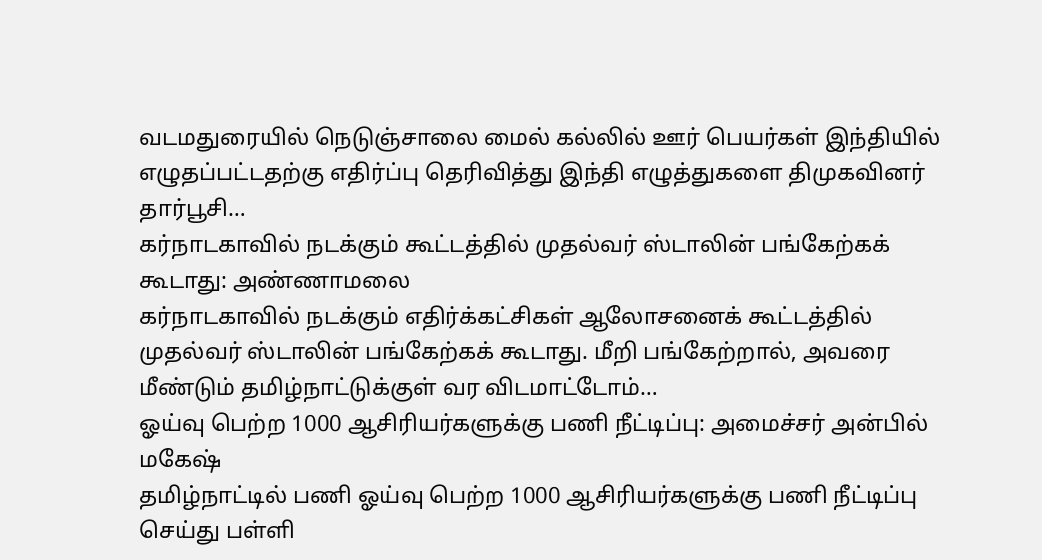வடமதுரையில் நெடுஞ்சாலை மைல் கல்லில் ஊர் பெயர்கள் இந்தியில் எழுதப்பட்டதற்கு எதிர்ப்பு தெரிவித்து இந்தி எழுத்துகளை திமுகவினர் தார்பூசி…
கர்நாடகாவில் நடக்கும் கூட்டத்தில் முதல்வர் ஸ்டாலின் பங்கேற்கக் கூடாது: அண்ணாமலை
கர்நாடகாவில் நடக்கும் எதிர்க்கட்சிகள் ஆலோசனைக் கூட்டத்தில் முதல்வர் ஸ்டாலின் பங்கேற்கக் கூடாது. மீறி பங்கேற்றால், அவரை மீண்டும் தமிழ்நாட்டுக்குள் வர விடமாட்டோம்…
ஓய்வு பெற்ற 1000 ஆசிரியர்களுக்கு பணி நீட்டிப்பு: அமைச்சர் அன்பில் மகேஷ்
தமிழ்நாட்டில் பணி ஓய்வு பெற்ற 1000 ஆசிரியர்களுக்கு பணி நீட்டிப்பு செய்து பள்ளி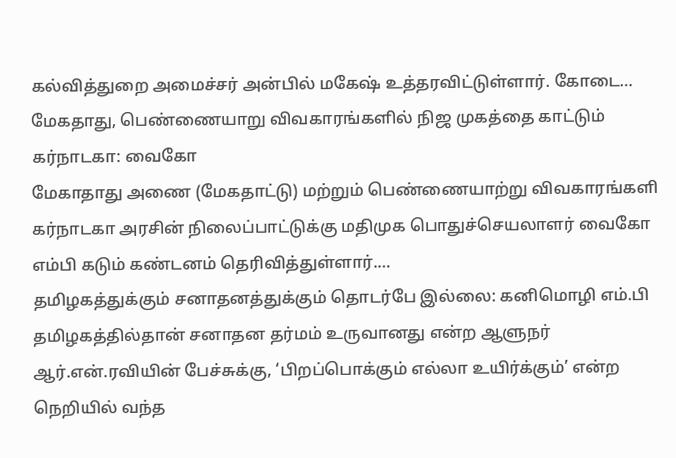கல்வித்துறை அமைச்சர் அன்பில் மகேஷ் உத்தரவிட்டுள்ளார். கோடை…
மேகதாது, பெண்ணையாறு விவகாரங்களில் நிஜ முகத்தை காட்டும் கர்நாடகா: வைகோ
மேகாதாது அணை (மேகதாட்டு) மற்றும் பெண்ணையாற்று விவகாரங்களி கர்நாடகா அரசின் நிலைப்பாட்டுக்கு மதிமுக பொதுச்செயலாளர் வைகோ எம்பி கடும் கண்டனம் தெரிவித்துள்ளார்.…
தமிழகத்துக்கும் சனாதனத்துக்கும் தொடர்பே இல்லை: கனிமொழி எம்.பி
தமிழகத்தில்தான் சனாதன தர்மம் உருவானது என்ற ஆளுநர் ஆர்.என்.ரவியின் பேச்சுக்கு, ‘பிறப்பொக்கும் எல்லா உயிர்க்கும்’ என்ற நெறியில் வந்த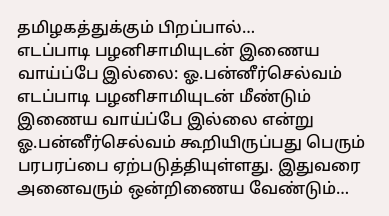தமிழகத்துக்கும் பிறப்பால்…
எடப்பாடி பழனிசாமியுடன் இணைய வாய்ப்பே இல்லை: ஓ.பன்னீர்செல்வம்
எடப்பாடி பழனிசாமியுடன் மீண்டும் இணைய வாய்ப்பே இல்லை என்று ஓ.பன்னீர்செல்வம் கூறியிருப்பது பெரும் பரபரப்பை ஏற்படுத்தியுள்ளது. இதுவரை அனைவரும் ஒன்றிணைய வேண்டும்…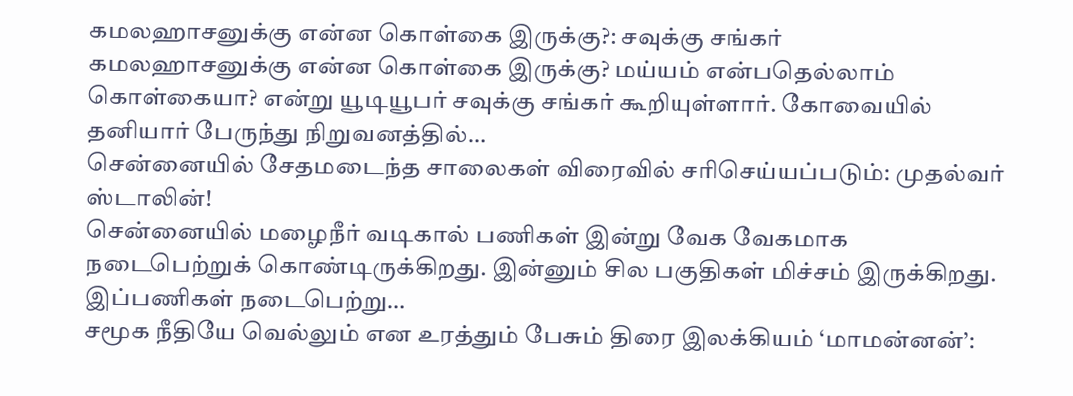கமலஹாசனுக்கு என்ன கொள்கை இருக்கு?: சவுக்கு சங்கர்
கமலஹாசனுக்கு என்ன கொள்கை இருக்கு? மய்யம் என்பதெல்லாம் கொள்கையா? என்று யூடியூபர் சவுக்கு சங்கர் கூறியுள்ளார். கோவையில் தனியார் பேருந்து நிறுவனத்தில்…
சென்னையில் சேதமடைந்த சாலைகள் விரைவில் சரிசெய்யப்படும்: முதல்வர் ஸ்டாலின்!
சென்னையில் மழைநீர் வடிகால் பணிகள் இன்று வேக வேகமாக நடைபெற்றுக் கொண்டிருக்கிறது. இன்னும் சில பகுதிகள் மிச்சம் இருக்கிறது. இப்பணிகள் நடைபெற்று…
சமூக நீதியே வெல்லும் என உரத்தும் பேசும் திரை இலக்கியம் ‘மாமன்னன்’: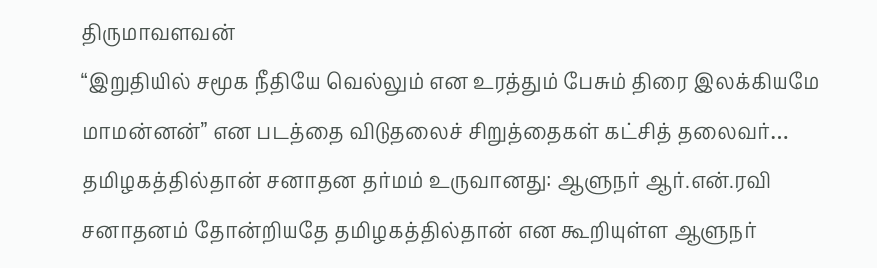திருமாவளவன்
“இறுதியில் சமூக நீதியே வெல்லும் என உரத்தும் பேசும் திரை இலக்கியமே மாமன்னன்” என படத்தை விடுதலைச் சிறுத்தைகள் கட்சித் தலைவர்…
தமிழகத்தில்தான் சனாதன தர்மம் உருவானது: ஆளுநர் ஆர்.என்.ரவி
சனாதனம் தோன்றியதே தமிழகத்தில்தான் என கூறியுள்ள ஆளுநர்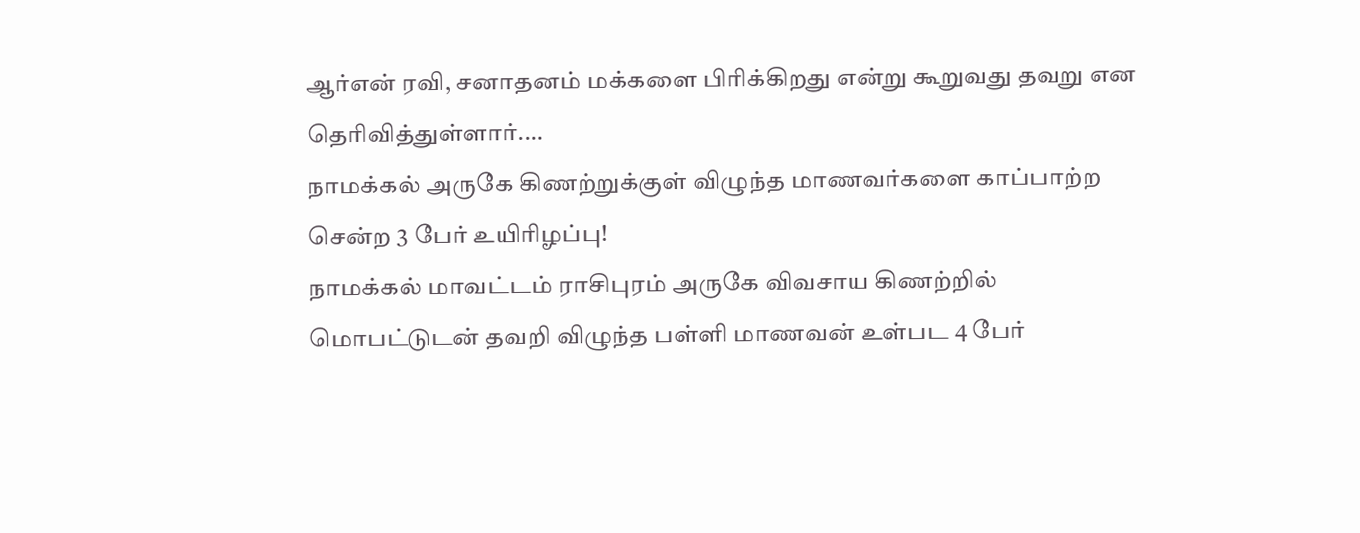ஆர்என் ரவி, சனாதனம் மக்களை பிரிக்கிறது என்று கூறுவது தவறு என தெரிவித்துள்ளார்.…
நாமக்கல் அருகே கிணற்றுக்குள் விழுந்த மாணவர்களை காப்பாற்ற சென்ற 3 பேர் உயிரிழப்பு!
நாமக்கல் மாவட்டம் ராசிபுரம் அருகே விவசாய கிணற்றில் மொபட்டுடன் தவறி விழுந்த பள்ளி மாணவன் உள்பட 4 பேர்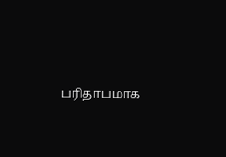பரிதாபமாக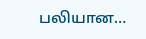பலியான…